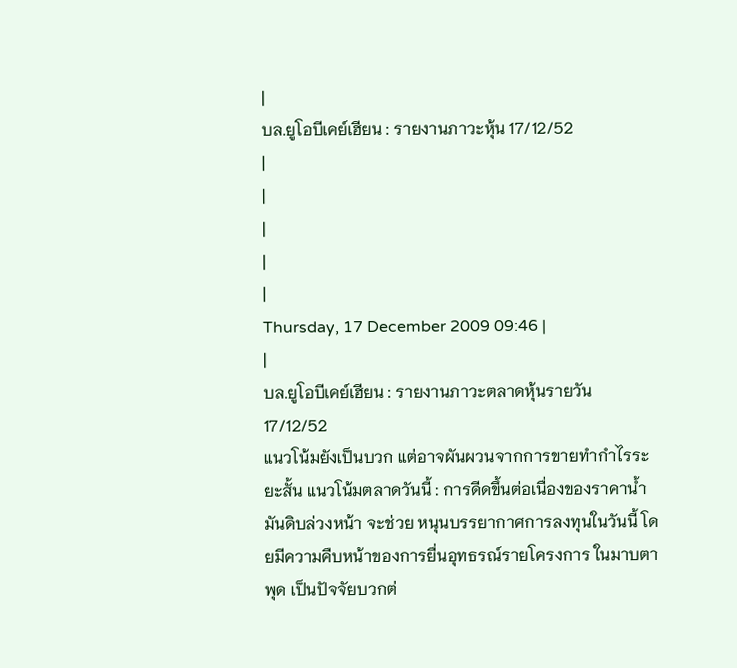|
บล.ยูโอบีเคย์เฮียน : รายงานภาวะหุ้น 17/12/52
|
|
|
|
|
Thursday, 17 December 2009 09:46 |
|
บล.ยูโอบีเคย์เฮียน : รายงานภาวะตลาดหุ้นรายวัน 17/12/52
แนวโน้มยังเป็นบวก แต่อาจผันผวนจากการขายทำกำไรระยะสั้น แนวโน้มตลาดวันนี้ : การดีดขึ้นต่อเนื่องของราคาน้ำมันดิบล่วงหน้า จะช่วย หนุนบรรยากาศการลงทุนในวันนี้ โดยมีความคืบหน้าของการยื่นอุทธรณ์รายโครงการ ในมาบตาพุด เป็นปัจจัยบวกต่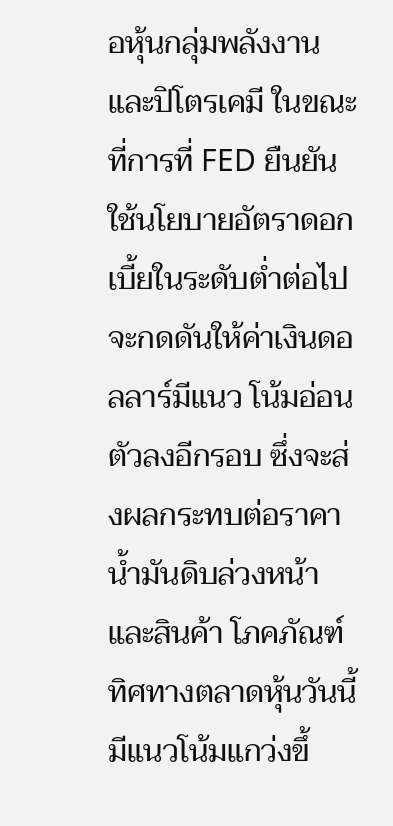อหุ้นกลุ่มพลังงานและปิโตรเคมี ในขณะที่การที่ FED ยืนยันใช้นโยบายอัตราดอกเบี้ยในระดับต่ำต่อไป จะกดดันให้ค่าเงินดอลลาร์มีแนว โน้มอ่อนตัวลงอีกรอบ ซึ่งจะส่งผลกระทบต่อราคาน้ำมันดิบล่วงหน้าและสินค้า โภคภัณฑ์ ทิศทางตลาดหุ้นวันนี้มีแนวโน้มแกว่งขึ้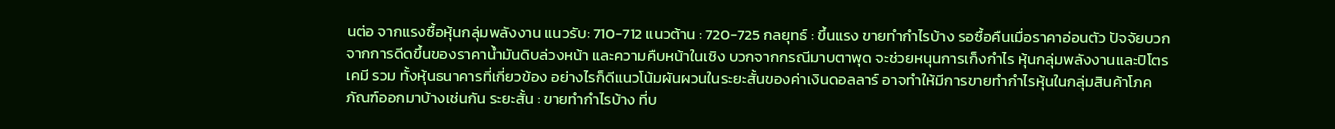นต่อ จากแรงซื้อหุ้นกลุ่มพลังงาน แนวรับ: 710-712 แนวต้าน : 720-725 กลยุทธ์ : ขึ้นแรง ขายทำกำไรบ้าง รอซื้อคืนเมื่อราคาอ่อนตัว ปัจจัยบวกจากการดีดขึ้นของราคาน้ำมันดิบล่วงหน้า และความคืบหน้าในเชิง บวกจากกรณีมาบตาพุด จะช่วยหนุนการเก็งกำไร หุ้นกลุ่มพลังงานและปิโตรเคมี รวม ทั้งหุ้นธนาคารที่เกี่ยวข้อง อย่างไรก็ดีแนวโน้มผันผวนในระยะสั้นของค่าเงินดอลลาร์ อาจทำให้มีการขายทำกำไรหุ้นในกลุ่มสินค้าโภคภัณฑ์ออกมาบ้างเช่นกัน ระยะสั้น : ขายทำกำไรบ้าง ที่บ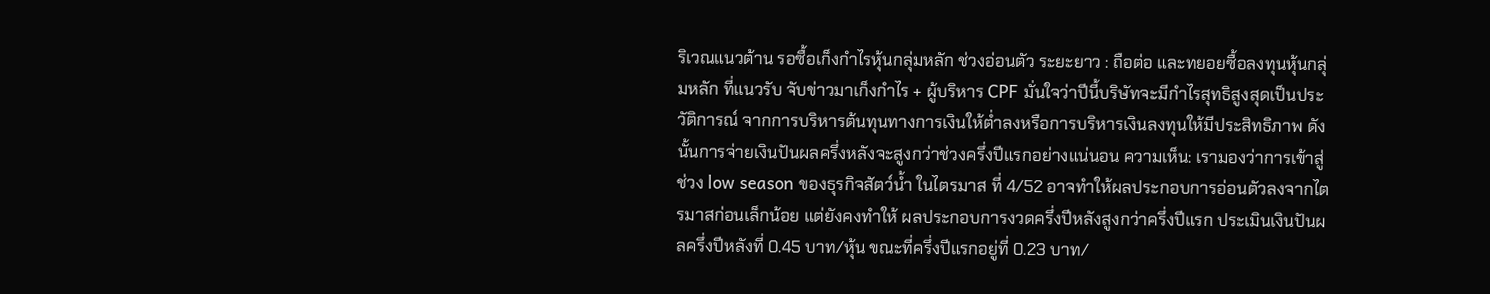ริเวณแนวต้าน รอซื้อเก็งกำไรหุ้นกลุ่มหลัก ช่วงอ่อนตัว ระยะยาว : ถือต่อ และทยอยซื้อลงทุนหุ้นกลุ่มหลัก ที่แนวรับ จับข่าวมาเก็งกำไร + ผู้บริหาร CPF มั่นใจว่าปีนี้บริษัทจะมีกำไรสุทธิสูงสุดเป็นประวัติการณ์ จากการบริหารต้นทุนทางการเงินให้ต่ำลงหรือการบริหารเงินลงทุนให้มีประสิทธิภาพ ดังนั้นการจ่ายเงินปันผลครึ่งหลังจะสูงกว่าช่วงครึ่งปีแรกอย่างแน่นอน ความเห็น: เรามองว่าการเข้าสู่ช่วง low season ของธุรกิจสัตว์น้ำ ในไตรมาส ที่ 4/52 อาจทำให้ผลประกอบการอ่อนตัวลงจากไตรมาสก่อนเล็กน้อย แต่ยังคงทำให้ ผลประกอบการงวดครึ่งปีหลังสูงกว่าครึ่งปีแรก ประเมินเงินปันผลครึ่งปีหลังที่ 0.45 บาท/หุ้น ขณะที่ครึ่งปีแรกอยู่ที่ 0.23 บาท/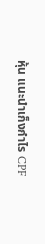หุ้น แนะนำเก็งกำไร CPF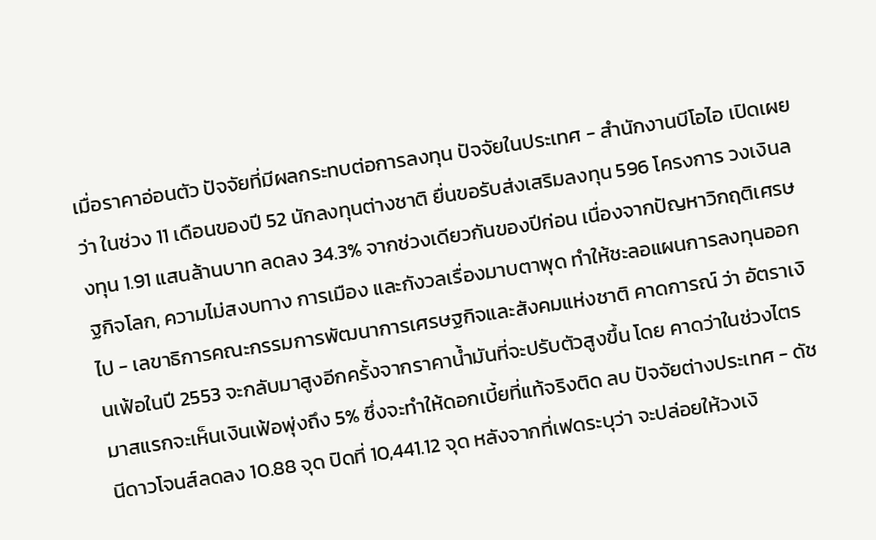เมื่อราคาอ่อนตัว ปัจจัยที่มีผลกระทบต่อการลงทุน ปัจจัยในประเทศ - สำนักงานบีโอไอ เปิดเผยว่า ในช่วง 11 เดือนของปี 52 นักลงทุนต่างชาติ ยื่นขอรับส่งเสริมลงทุน 596 โครงการ วงเงินลงทุน 1.91 แสนล้านบาท ลดลง 34.3% จากช่วงเดียวกันของปีก่อน เนื่องจากปัญหาวิกฤติเศรษฐกิจโลก, ความไม่สงบทาง การเมือง และกังวลเรื่องมาบตาพุด ทำให้ชะลอแผนการลงทุนออกไป - เลขาธิการคณะกรรมการพัฒนาการเศรษฐกิจและสังคมแห่งชาติ คาดการณ์ ว่า อัตราเงินเฟ้อในปี 2553 จะกลับมาสูงอีกครั้งจากราคาน้ำมันที่จะปรับตัวสูงขึ้น โดย คาดว่าในช่วงไตรมาสแรกจะเห็นเงินเฟ้อพุ่งถึง 5% ซึ่งจะทำให้ดอกเบี้ยที่แท้จริงติด ลบ ปัจจัยต่างประเทศ - ดัชนีดาวโจนส์ลดลง 10.88 จุด ปิดที่ 10,441.12 จุด หลังจากที่เฟดระบุว่า จะปล่อยให้วงเงิ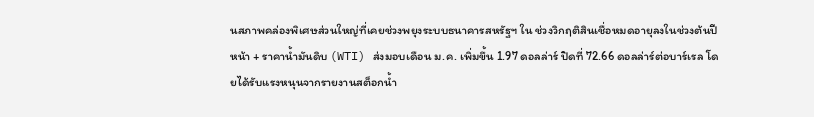นสภาพคล่องพิเศษส่วนใหญ่ที่เคยช่วงพยุงระบบธนาคารสหรัฐฯ ใน ช่วงวิกฤติสินเชื่อหมดอายุลงในช่วงต้นปีหน้า + ราคาน้ำมันดิบ (WTI) ส่งมอบเดือน ม.ค. เพิ่มขึ้น 1.97 ดอลล่าร์ ปิดที่ 72.66 ดอลล่าร์ต่อบาร์เรล โดยได้รับแรงหนุนจากรายงานสต็อกน้ำ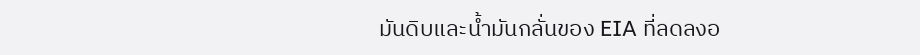มันดิบและน้ำมันกลั่นของ EIA ที่ลดลงอ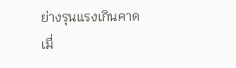ย่างรุนแรงเกินคาดเมื่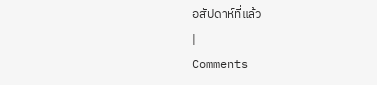อสัปดาห์ที่แล้ว
|
Comments